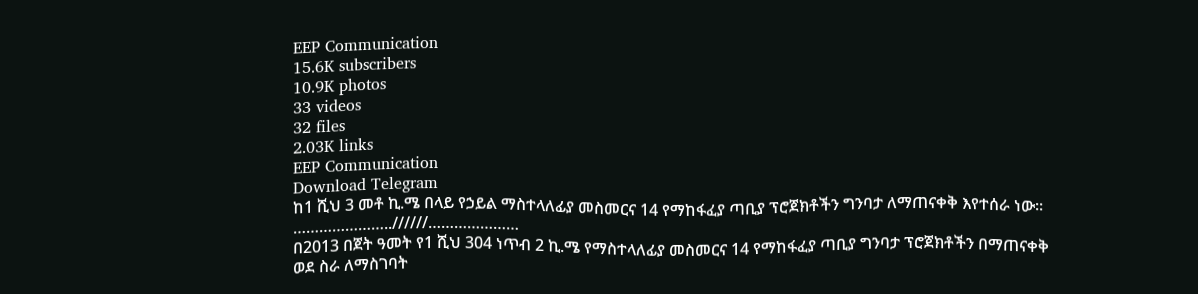EEP Communication
15.6K subscribers
10.9K photos
33 videos
32 files
2.03K links
EEP Communication
Download Telegram
ከ1 ሺህ 3 መቶ ኪ.ሜ በላይ የኃይል ማስተላለፊያ መስመርና 14 የማከፋፈያ ጣቢያ ፕሮጀክቶችን ግንባታ ለማጠናቀቅ እየተሰራ ነው፡፡
…………………..//////…………………
በ2013 በጀት ዓመት የ1 ሺህ 304 ነጥብ 2 ኪ.ሜ የማስተላለፊያ መስመርና 14 የማከፋፈያ ጣቢያ ግንባታ ፕሮጀክቶችን በማጠናቀቅ ወደ ስራ ለማስገባት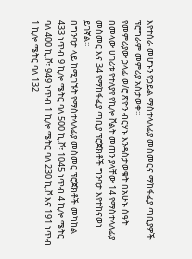እየተሰራ መሆኑን የኃይል ማስተላለፊያ መስመርና ማከፋፈያ ጣቢያዎች ፕሮግራም መምሪያ አስታወቀ፡፡
የመምሪያው ኃላፊ ወ/ሮ ጽዮን ብርሃኑ እንዳስታወቁት በአሁኑ ሰዓት በመላው ሀገሪቱ የተለያየ የኪሎ ቮልት መጠን ያላቸው 14 የማስተላለፊያ መስመር እና 34 የማከፋፈያ ጣቢያ ፕሮጀክቶች ግንባታ እየተከናወነ ይገኛል፡፡
በግንባታ ላይ ከሚገኙት የማስተላለፊያ መስመር ፕሮጀክቶች መካከል 433 ነጥብ 9 ኪሎ ሜትር ባለ 500 ኪ.ቮ፣ 1045 ነጥብ 4 ኪሎ ሜትር ባለ 400 ኪ.ቮ፣ 949 ነጥብ 1 ኪሎ ሜትር ባለ 230 ኪ.ቮ እና 191 ነጥብ 1 ኪሎ ሜትር ባለ 132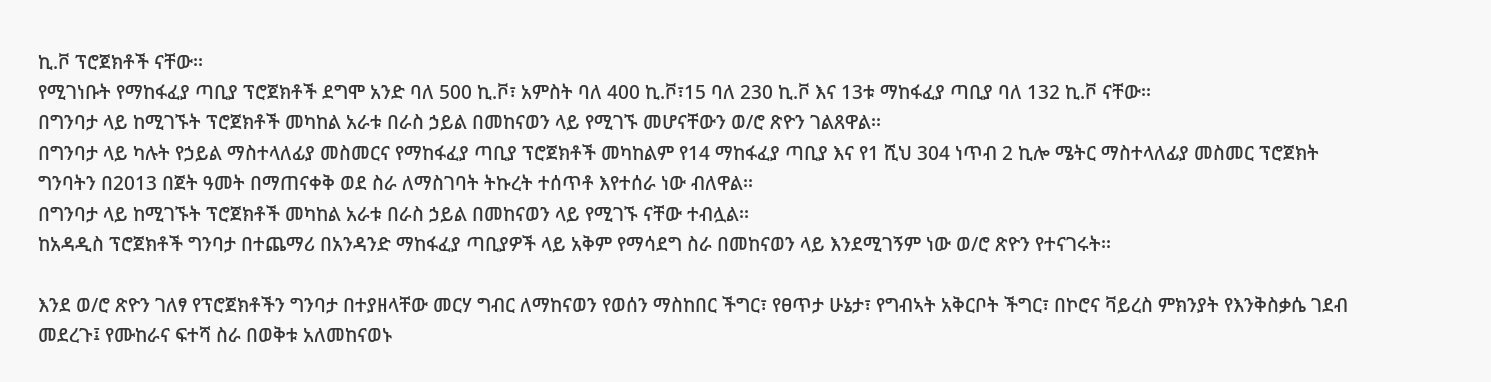ኪ.ቮ ፕሮጀክቶች ናቸው፡፡
የሚገነቡት የማከፋፈያ ጣቢያ ፕሮጀክቶች ደግሞ አንድ ባለ 500 ኪ.ቮ፣ አምስት ባለ 400 ኪ.ቮ፣15 ባለ 230 ኪ.ቮ እና 13ቱ ማከፋፈያ ጣቢያ ባለ 132 ኪ.ቮ ናቸው፡፡
በግንባታ ላይ ከሚገኙት ፕሮጀክቶች መካከል አራቱ በራስ ኃይል በመከናወን ላይ የሚገኙ መሆናቸውን ወ/ሮ ጽዮን ገልጸዋል፡፡
በግንባታ ላይ ካሉት የኃይል ማስተላለፊያ መስመርና የማከፋፈያ ጣቢያ ፕሮጀክቶች መካከልም የ14 ማከፋፈያ ጣቢያ እና የ1 ሺህ 304 ነጥብ 2 ኪሎ ሜትር ማስተላለፊያ መስመር ፕሮጀክት ግንባትን በ2013 በጀት ዓመት በማጠናቀቅ ወደ ስራ ለማስገባት ትኩረት ተሰጥቶ እየተሰራ ነው ብለዋል፡፡
በግንባታ ላይ ከሚገኙት ፕሮጀክቶች መካከል አራቱ በራስ ኃይል በመከናወን ላይ የሚገኙ ናቸው ተብሏል፡፡
ከአዳዲስ ፕሮጀክቶች ግንባታ በተጨማሪ በአንዳንድ ማከፋፈያ ጣቢያዎች ላይ አቅም የማሳደግ ስራ በመከናወን ላይ እንደሚገኝም ነው ወ/ሮ ጽዮን የተናገሩት፡፡

እንደ ወ/ሮ ጽዮን ገለፃ የፕሮጀክቶችን ግንባታ በተያዘላቸው መርሃ ግብር ለማከናወን የወሰን ማስከበር ችግር፣ የፀጥታ ሁኔታ፣ የግብኣት አቅርቦት ችግር፣ በኮሮና ቫይረስ ምክንያት የእንቅስቃሴ ገደብ መደረጉ፤ የሙከራና ፍተሻ ስራ በወቅቱ አለመከናወኑ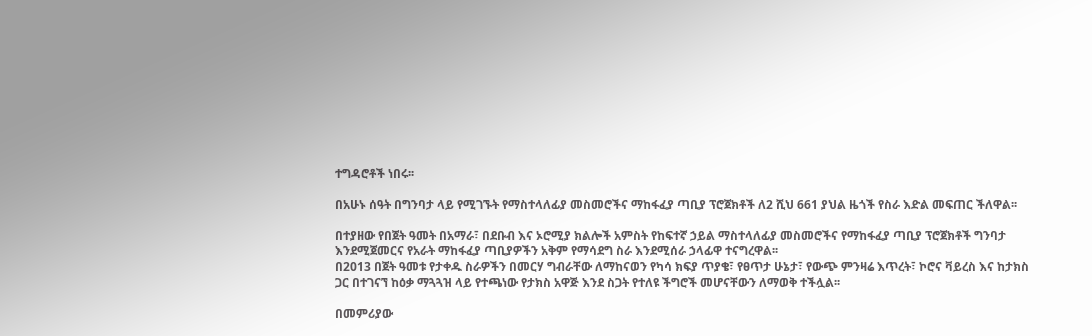ተግዳሮቶች ነበሩ፡፡

በአሁኑ ሰዓት በግንባታ ላይ የሚገኙት የማስተላለፊያ መስመሮችና ማከፋፈያ ጣቢያ ፕሮጀክቶች ለ2 ሺህ 661 ያህል ዜጎች የስራ እድል መፍጠር ችለዋል፡፡

በተያዘው የበጀት ዓመት በአማራ፣ በደቡብ እና ኦሮሚያ ክልሎች አምስት የከፍተኛ ኃይል ማስተላለፊያ መስመሮችና የማከፋፈያ ጣቢያ ፕሮጀክቶች ግንባታ እንደሚጀመርና የአራት ማከፋፈያ ጣቢያዎችን አቅም የማሳደግ ስራ እንደሚሰራ ኃላፊዋ ተናግረዋል፡፡
በ2013 በጀት ዓመቱ የታቀዱ ስራዎችን በመርሃ ግብራቸው ለማከናወን የካሳ ክፍያ ጥያቄ፣ የፀጥታ ሁኔታ፣ የውጭ ምንዛሬ እጥረት፣ ኮሮና ቫይረስ እና ከታክስ ጋር በተገናኘ ከዕቃ ማጓጓዝ ላይ የተጫነው የታክስ አዋጅ እንደ ስጋት የተለዩ ችግሮች መሆናቸውን ለማወቅ ተችሏል፡፡

በመምሪያው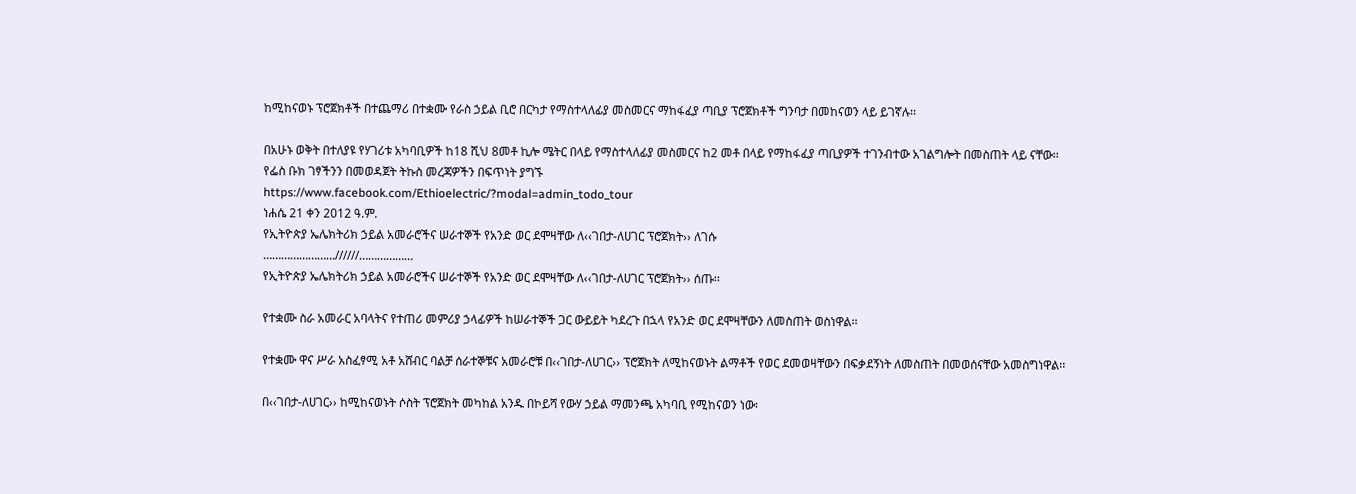ከሚከናወኑ ፕሮጀክቶች በተጨማሪ በተቋሙ የራስ ኃይል ቢሮ በርካታ የማስተላለፊያ መስመርና ማከፋፈያ ጣቢያ ፕሮጀክቶች ግንባታ በመከናወን ላይ ይገኛሉ፡፡

በአሁኑ ወቅት በተለያዩ የሃገሪቱ አካባቢዎች ከ18 ሺህ 8መቶ ኪሎ ሜትር በላይ የማስተላለፊያ መስመርና ከ2 መቶ በላይ የማከፋፈያ ጣቢያዎች ተገንብተው አገልግሎት በመስጠት ላይ ናቸው፡፡
የፌስ ቡክ ገፃችንን በመወዳጀት ትኩስ መረጃዎችን በፍጥነት ያግኙ
https://www.facebook.com/Ethioelectric/?modal=admin_todo_tour
ነሐሴ 21 ቀን 2012 ዓ.ም.
የኢትዮጵያ ኤሌክትሪክ ኃይል አመራሮችና ሠራተኞች የአንድ ወር ደሞዛቸው ለ‹‹ገበታ-ለሀገር ፕሮጀክት›› ለገሱ
……………………//////………………
የኢትዮጵያ ኤሌክትሪክ ኃይል አመራሮችና ሠራተኞች የአንድ ወር ደሞዛቸው ለ‹‹ገበታ-ለሀገር ፕሮጀክት›› ሰጡ፡፡

የተቋሙ ስራ አመራር አባላትና የተጠሪ መምሪያ ኃላፊዎች ከሠራተኞች ጋር ውይይት ካደረጉ በኋላ የአንድ ወር ደሞዛቸውን ለመስጠት ወስነዋል፡፡

የተቋሙ ዋና ሥራ አስፈፃሚ አቶ አሸብር ባልቻ ሰራተኞቹና አመራሮቹ በ‹‹ገበታ-ለሀገር›› ፕሮጀክት ለሚከናወኑት ልማቶች የወር ደመወዛቸውን በፍቃደኝነት ለመስጠት በመወሰናቸው አመስግነዋል፡፡

በ‹‹ገበታ-ለሀገር›› ከሚከናወኑት ሶስት ፕሮጀክት መካከል አንዱ በኮይሻ የውሃ ኃይል ማመንጫ አካባቢ የሚከናወን ነው፡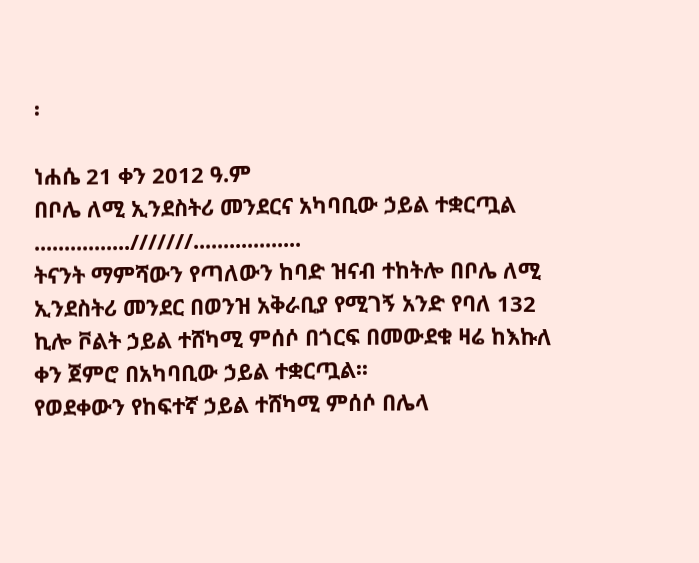፡

ነሐሴ 21 ቀን 2012 ዓ.ም
በቦሌ ለሚ ኢንደስትሪ መንደርና አካባቢው ኃይል ተቋርጧል
................///////..................
ትናንት ማምሻውን የጣለውን ከባድ ዝናብ ተከትሎ በቦሌ ለሚ ኢንደስትሪ መንደር በወንዝ አቅራቢያ የሚገኝ አንድ የባለ 132 ኪሎ ቮልት ኃይል ተሸካሚ ምሰሶ በጎርፍ በመውደቁ ዛሬ ከእኩለ ቀን ጀምሮ በአካባቢው ኃይል ተቋርጧል፡፡
የወደቀውን የከፍተኛ ኃይል ተሸካሚ ምሰሶ በሌላ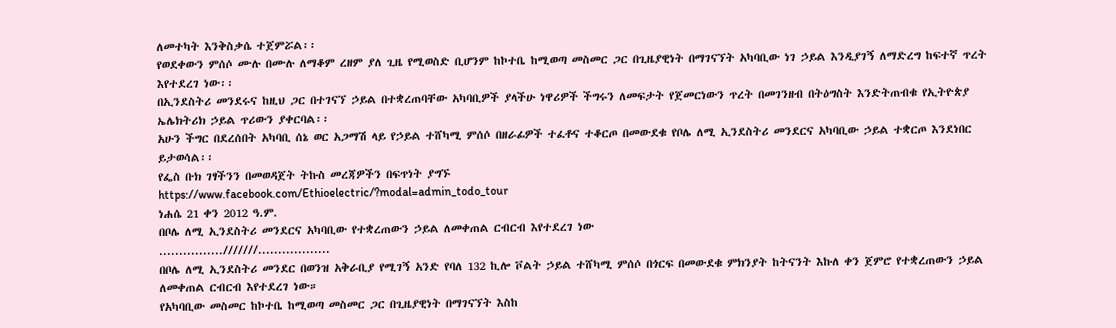ለመተካት እንቅስቃሴ ተጀምሯል፡፡
የወደቀውን ምሰሶ ሙሉ በሙሉ ለማቆም ረዘም ያለ ጊዜ የሚወስድ ቢሆንም ከኮተቤ ከሚወጣ መስመር ጋር በጊዜያዊነት በማገናኘት አካባቢው ነገ ኃይል እንዲያገኝ ለማድረግ ከፍተኛ ጥረት እየተደረገ ነው፡፡
በኢንደስትሪ መንደሩና ከዚህ ጋር በተገናኘ ኃይል በተቋረጠባቸው አካባቢዎች ያላችሁ ነዋሪዎች ችግሩን ለመፍታት የጀመርነውን ጥረት በመገንዘብ በትዕግስት እንድትጠብቁ የኢትዮጵያ ኤሌክትሪክ ኃይል ጥሪውን ያቀርባል፡፡
አሁን ችግር በደረሰበት አካባቢ ሰኔ ወር አጋማሽ ላይ የኃይል ተሸካሚ ምሰሶ በዘራፊዎች ተፈቶና ተቆርጦ በመውደቁ የቦሌ ለሚ ኢንደስትሪ መንደርና አካባቢው ኃይል ተቋርጦ እንደነበር ይታወሳል፡፡
የፌስ ቡክ ገፃችንን በመወዳጀት ትኩስ መረጃዎችን በፍጥነት ያግኙ
https://www.facebook.com/Ethioelectric/?modal=admin_todo_tour
ነሐሴ 21 ቀን 2012 ዓ.ም.
በቦሌ ለሚ ኢንደስትሪ መንደርና አካባቢው የተቋረጠውን ኃይል ለመቀጠል ርብርብ እየተደረገ ነው
................///////..................
በቦሌ ለሚ ኢንደስትሪ መንደር በወንዝ አቅራቢያ የሚገኝ አንድ የባለ 132 ኪሎ ቮልት ኃይል ተሸካሚ ምሰሶ በጎርፍ በመውደቁ ምክንያት ከትናንት እኩለ ቀን ጀምሮ የተቋረጠውን ኃይል ለመቀጠል ርብርብ እየተደረገ ነው።
የአካባቢው መስመር ከኮተቤ ከሚወጣ መስመር ጋር በጊዜያዊነት በማገናኘት እስከ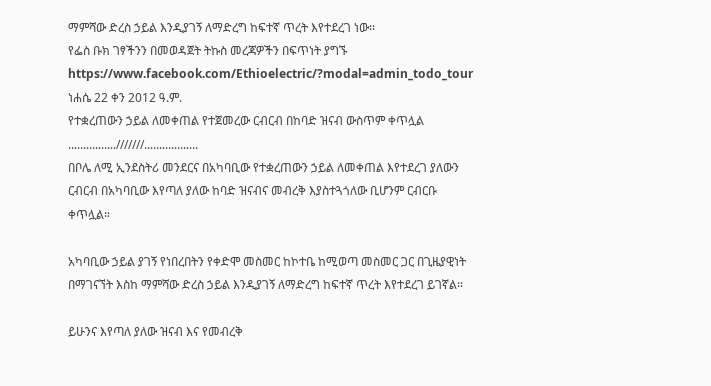ማምሻው ድረስ ኃይል እንዲያገኝ ለማድረግ ከፍተኛ ጥረት እየተደረገ ነው፡፡
የፌስ ቡክ ገፃችንን በመወዳጀት ትኩስ መረጃዎችን በፍጥነት ያግኙ
https://www.facebook.com/Ethioelectric/?modal=admin_todo_tour
ነሐሴ 22 ቀን 2012 ዓ.ም.
የተቋረጠውን ኃይል ለመቀጠል የተጀመረው ርብርብ በከባድ ዝናብ ውስጥም ቀጥሏል
................///////..................
በቦሌ ለሚ ኢንደስትሪ መንደርና በአካባቢው የተቋረጠውን ኃይል ለመቀጠል እየተደረገ ያለውን ርብርብ በአካባቢው እየጣለ ያለው ከባድ ዝናብና መብረቅ እያስተጓጎለው ቢሆንም ርብርቡ ቀጥሏል።

አካባቢው ኃይል ያገኝ የነበረበትን የቀድሞ መስመር ከኮተቤ ከሚወጣ መስመር ጋር በጊዜያዊነት በማገናኘት እስከ ማምሻው ድረስ ኃይል እንዲያገኝ ለማድረግ ከፍተኛ ጥረት እየተደረገ ይገኛል፡፡

ይሁንና እየጣለ ያለው ዝናብ እና የመብረቅ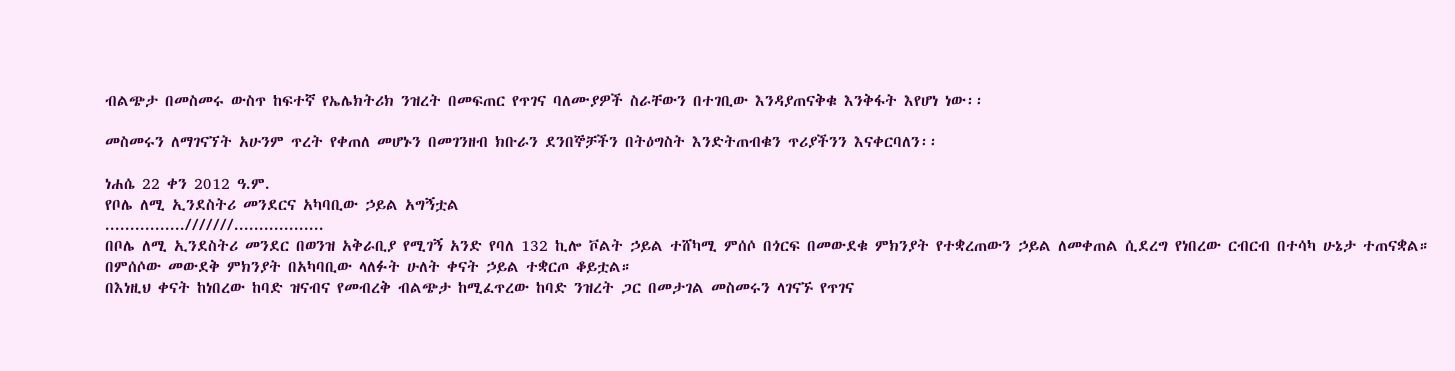ብልጭታ በመስመሩ ውስጥ ከፍተኛ የኤሌክትሪክ ንዝረት በመፍጠር የጥገና ባለሙያዎች ስራቸውን በተገቢው እንዳያጠናቅቁ እንቅፋት እየሆነ ነው፡፡

መስመሩን ለማገናኘት አሁንም ጥረት የቀጠለ መሆኑን በመገንዘብ ክቡራን ደንበኞቻችን በትዕግስት እንድትጠብቁን ጥሪያችንን እናቀርባለን፡፡

ነሐሴ 22 ቀን 2012 ዓ.ም.
የቦሌ ለሚ ኢንደስትሪ መንደርና አካባቢው ኃይል አግኝቷል
................///////..................
በቦሌ ለሚ ኢንደስትሪ መንደር በወንዝ አቅራቢያ የሚገኝ አንድ የባለ 132 ኪሎ ቮልት ኃይል ተሸካሚ ምሰሶ በጎርፍ በመውደቁ ምክንያት የተቋረጠውን ኃይል ለመቀጠል ሲደረግ የነበረው ርብርብ በተሳካ ሁኔታ ተጠናቋል።
በምሰሶው መውደቅ ምክንያት በአካባቢው ላለፉት ሁለት ቀናት ኃይል ተቋርጦ ቆይቷል።
በእነዚህ ቀናት ከነበረው ከባድ ዝናብና የመብረቅ ብልጭታ ከሚፈጥረው ከባድ ንዝረት ጋር በመታገል መስመሩን ላገናኙ የጥገና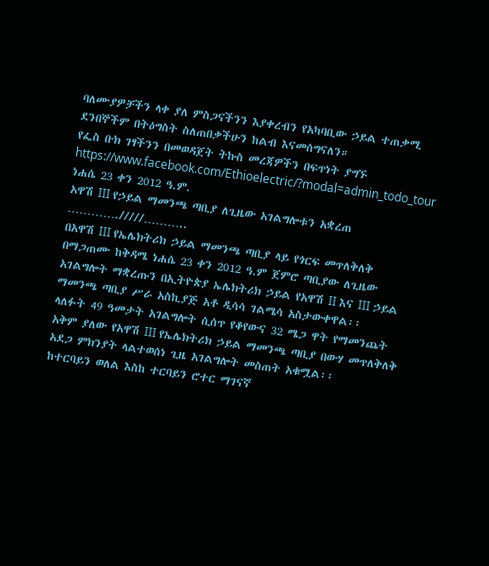ባለሙያዎቻችን ላቀ ያለ ምስጋናችንን እያቀረብን የአካባቢው ኃይል ተጠቃሚ ደንበኞችም በትዕግስት ስለጠበቃችሁን ከልብ እናመሰግናለን።
የፌስ ቡክ ገፃችንን በመወዳጀት ትኩስ መረጃዎችን በፍጥነት ያግኙ
https://www.facebook.com/Ethioelectric/?modal=admin_todo_tour
ነሐሴ 23 ቀን 2012 ዓ.ም.
አዋሽ III የኃይል ማመንጫ ጣቢያ ለጊዜው አገልግሎቱን አቋረጠ
…………./////………..
በአዋሽ III የኤሌክትሪክ ኃይል ማመንጫ ጣቢያ ላይ የጎርፍ መጥለቅለቅ በማጋጠሙ ከቅዳሜ ነሐሴ 23 ቀን 2012 ዓ.ም ጀምሮ ጣቢያው ለጊዜው አገልግሎት ማቋረጡን በኢትዮጵያ ኤሌክትሪክ ኃይል የአዋሽ II እና III ኃይል ማመንጫ ጣቢያ ሥራ አስኪያጅ አቶ ዲሳሳ ገልሜሳ አስታውቀዋል፡፡
ላለፉት 49 ዓመታት አገልግሎት ሲሰጥ የቆየውና 32 ሜጋ ዋት የማመንጨት አቅም ያለው የአዋሽ III የኤሌክትሪክ ኃይል ማመንጫ ጣቢያ በውሃ መጥለቅለቅ አደጋ ምክንያት ላልተወሰነ ጊዜ አገልግሎት መስጠት አቁሟል፡፡
ከተርባይን ወለል እስከ ተርባይን ሮተር ማገናኛ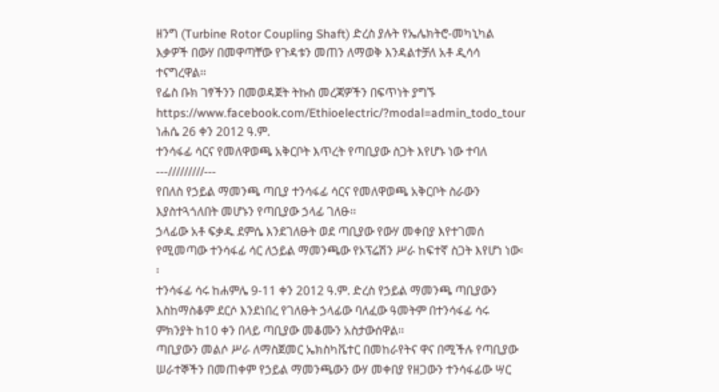ዘንግ (Turbine Rotor Coupling Shaft) ድረስ ያሉት የኤሌክትሮ-መካኒካል እቃዎች በውሃ በመዋጣቸው የጉዳቱን መጠን ለማወቅ እንዳልተቻለ አቶ ዲሳሳ ተናግረዋል፡፡
የፌስ ቡክ ገፃችንን በመወዳጀት ትኩስ መረጃዎችን በፍጥነት ያግኙ
https://www.facebook.com/Ethioelectric/?modal=admin_todo_tour
ነሐሴ 26 ቀን 2012 ዓ.ም.
ተንሳፋፊ ሳርና የመለዋወጫ አቅርቦት እጥረት የጣቢያው ስጋት እየሆኑ ነው ተባለ
---/////////---
የበለስ የኃይል ማመንጫ ጣቢያ ተንሳፋፊ ሳርና የመለዋወጫ አቅርቦት ስራውን እያስተጓጎለበት መሆኑን የጣቢያው ኃላፊ ገለፁ፡፡
ኃላፊው አቶ ፍቃዱ ደምሴ እንደገለፁት ወደ ጣቢያው የውሃ መቀበያ እየተገመሰ የሚመጣው ተንሳፋፊ ሳር ለኃይል ማመንጫው የኦፕሬሽን ሥራ ከፍተኛ ስጋት እየሆነ ነው፡፡
ተንሳፋፊ ሳሩ ከሐምሌ 9-11 ቀን 2012 ዓ.ም. ድረስ የኃይል ማመንጫ ጣቢያውን እስከማስቆም ደርሶ እንደነበረ የገለፁት ኃላፊው ባለፈው ዓመትም በተንሳፋፊ ሳሩ ምክንያት ከ10 ቀን በላይ ጣቢያው መቆሙን አስታውሰዋል፡፡
ጣቢያውን መልሶ ሥራ ለማስጀመር ኤክስካቬተር በመከራየትና ዋና በሚችሉ የጣቢያው ሠራተኞችን በመጠቀም የኃይል ማመንጫውን ውሃ መቀበያ የዘጋውን ተንሳፋፊው ሣር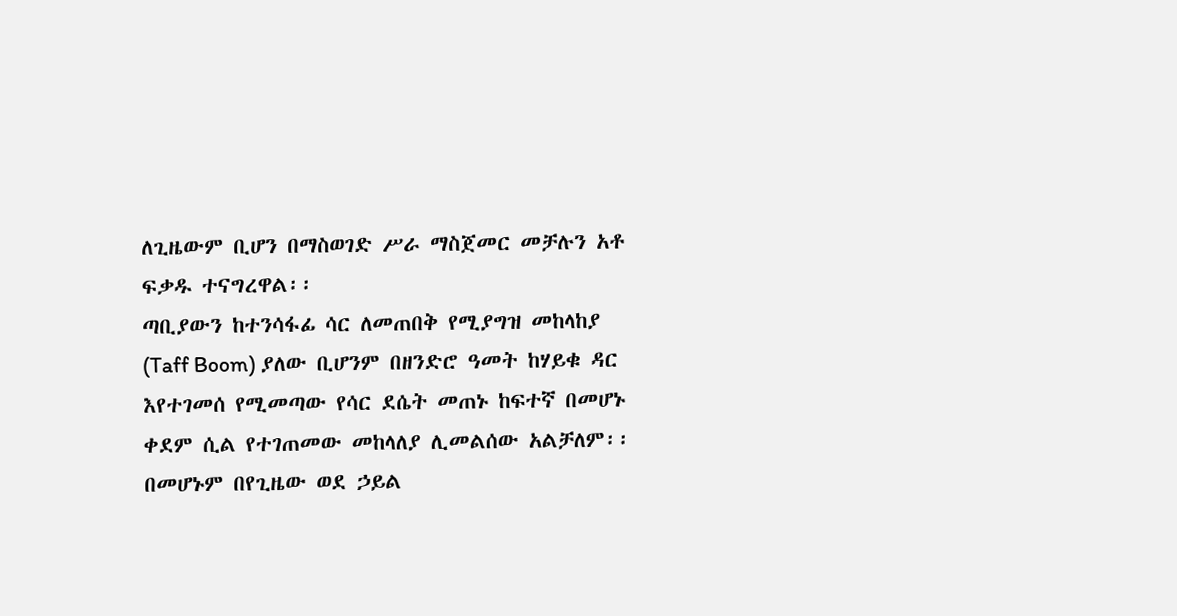ለጊዜውም ቢሆን በማስወገድ ሥራ ማስጀመር መቻሉን አቶ ፍቃዱ ተናግረዋል፡፡
ጣቢያውን ከተንሳፋፊ ሳር ለመጠበቅ የሚያግዝ መከላከያ (Taff Boom) ያለው ቢሆንም በዘንድሮ ዓመት ከሃይቁ ዳር እየተገመሰ የሚመጣው የሳር ደሴት መጠኑ ከፍተኛ በመሆኑ ቀደም ሲል የተገጠመው መከላለያ ሊመልሰው አልቻለም፡፡
በመሆኑም በየጊዜው ወደ ኃይል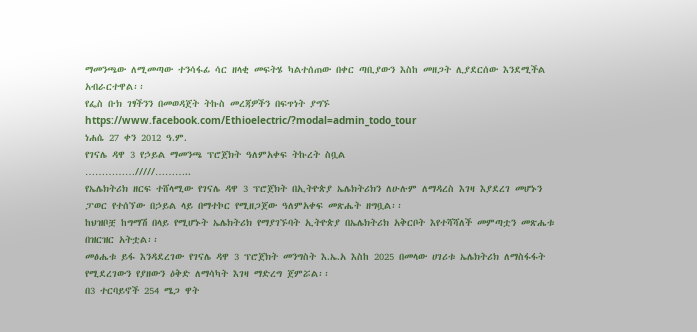ማመንጫው ለሚመጣው ተንሳፋፊ ሳር ዘላቂ መፍትሄ ካልተሰጠው በቀር ጣቢያውን እስከ መዘጋት ሊያደርሰው እንደሚችል አብራርተዋል፡፡
የፌስ ቡክ ገፃችንን በመወዳጀት ትኩስ መረጃዎችን በፍጥነት ያግኙ
https://www.facebook.com/Ethioelectric/?modal=admin_todo_tour
ነሐሴ 27 ቀን 2012 ዓ.ም.
የገናሌ ዳዋ 3 የኃይል ማመንጫ ፕሮጀክት ዓለምአቀፍ ትኩረት ስቧል
……………/////………..
የኤሌክትሪክ ዘርፍ ተሸላሚው የገናሌ ዳዋ 3 ፕሮጀክት በኢትዮጵያ ኤሌክትሪክን ለሁሉም ለማዳረስ እገዛ እያደረገ መሆኑን ፓወር የተሰኘው በኃይል ላይ በማተኮር የሚዘጋጀው ዓለምአቀፍ መጽሔት ዘግቧል፡፡
ከህዝቦቿ ከግማሽ በላይ የሚሆኑት ኤሌክትሪክ የማያገኙባት ኢትዮጵያ በኤሌክትሪክ አቅርቦት እየተሻሻለች መምጣቷን መጽሔቱ በዝርዝር አትቷል፡፡
መፅሔቱ ይፋ እንዳደረገው የገናሌ ዳዋ 3 ፕሮጀክት መንግስት እ.ኤ.አ እስከ 2025 በመላው ሀገሪቱ ኤሌክትሪክ ለማስፋፋት የሚደረገውን የያዘውን ዕቅድ ለማሳካት እገዛ ማድረግ ጀምሯል፡፡
በ3 ተርባይኖች 254 ሜጋ ዋት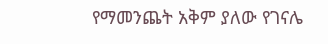የማመንጨት አቅም ያለው የገናሌ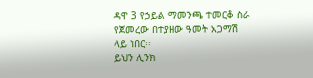ዳዋ 3 የኃይል ማመንጫ ተመርቆ ስራ የጀመረው በተያዘው ዓመት አጋማሽ ላይ ነበር፡፡
ይህን ሊንክ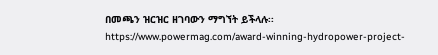በመጫን ዝርዝር ዘገባውን ማግኘት ይችላሉ፡፡
https://www.powermag.com/award-winning-hydropower-project-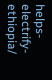helps-electrify-ethiopia/